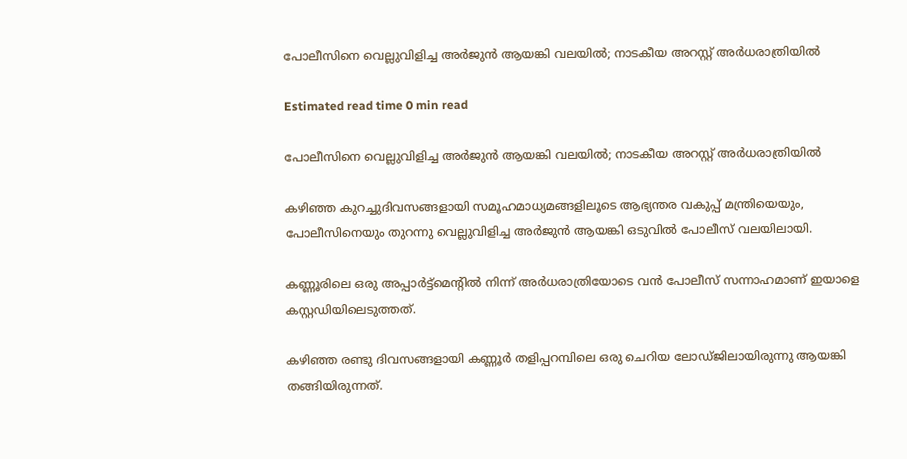പോലീസിനെ വെല്ലുവിളിച്ച അർജുൻ ആയങ്കി വലയിൽ; നാടകീയ അറസ്റ്റ് അർധരാത്രിയിൽ

Estimated read time 0 min read

പോലീസിനെ വെല്ലുവിളിച്ച അർജുൻ ആയങ്കി വലയിൽ; നാടകീയ അറസ്റ്റ് അർധരാത്രിയിൽ

കഴിഞ്ഞ കുറച്ചുദിവസങ്ങളായി സമൂഹമാധ്യമങ്ങളിലൂടെ ആഭ്യന്തര വകുപ്പ് മന്ത്രിയെയും, പോലീസിനെയും തുറന്നു വെല്ലുവിളിച്ച അർജുൻ ആയങ്കി ഒടുവിൽ പോലീസ് വലയിലായി.

കണ്ണൂരിലെ ഒരു അപ്പാർട്ട്‌മെന്റിൽ നിന്ന് അർധരാത്രിയോടെ വൻ പോലീസ് സന്നാഹമാണ് ഇയാളെ കസ്റ്റഡിയിലെടുത്തത്.

കഴിഞ്ഞ രണ്ടു ദിവസങ്ങളായി കണ്ണൂർ തളിപ്പറമ്പിലെ ഒരു ചെറിയ ലോഡ്ജിലായിരുന്നു ആയങ്കി തങ്ങിയിരുന്നത്.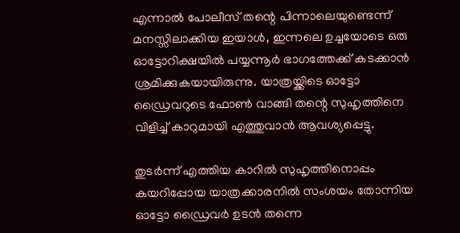എന്നാൽ പോലീസ് തന്റെ പിന്നാലെയുണ്ടെന്ന് മനസ്സിലാക്കിയ ഇയാൾ, ഇന്നലെ ഉച്ചയോടെ ഒരു ഓട്ടോറിക്ഷയിൽ പയ്യന്നൂർ ഭാഗത്തേക്ക് കടക്കാൻ ശ്രമിക്കുകയായിരുന്നു. യാത്രയ്ക്കിടെ ഓട്ടോ ഡ്രൈവറുടെ ഫോൺ വാങ്ങി തന്റെ സുഹൃത്തിനെ വിളിച്ച് കാറുമായി എത്തുവാൻ ആവശ്യപ്പെട്ടു.

തുടർന്ന് എത്തിയ കാറിൽ സുഹൃത്തിനൊപ്പം കയറിപ്പോയ യാത്രക്കാരനിൽ സംശയം തോന്നിയ ഓട്ടോ ഡ്രൈവർ ഉടൻ തന്നെ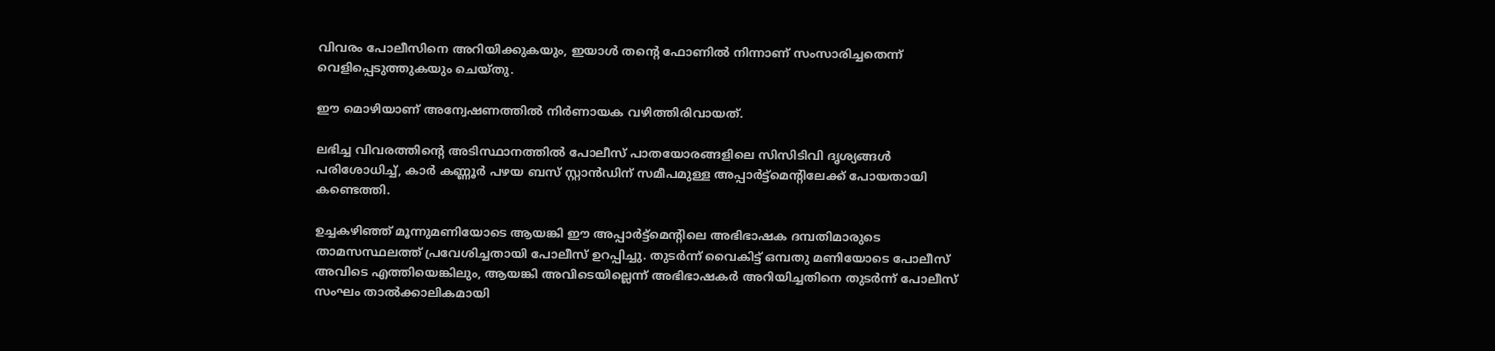വിവരം പോലീസിനെ അറിയിക്കുകയും, ഇയാൾ തന്റെ ഫോണിൽ നിന്നാണ് സംസാരിച്ചതെന്ന് വെളിപ്പെടുത്തുകയും ചെയ്തു.

ഈ മൊഴിയാണ് അന്വേഷണത്തിൽ നിർണായക വഴിത്തിരിവായത്.

ലഭിച്ച വിവരത്തിന്റെ അടിസ്ഥാനത്തിൽ പോലീസ് പാതയോരങ്ങളിലെ സിസിടിവി ദൃശ്യങ്ങൾ പരിശോധിച്ച്, കാർ കണ്ണൂർ പഴയ ബസ് സ്റ്റാൻഡിന് സമീപമുള്ള അപ്പാർട്ട്‌മെന്റിലേക്ക് പോയതായി കണ്ടെത്തി.

ഉച്ചകഴിഞ്ഞ് മൂന്നുമണിയോടെ ആയങ്കി ഈ അപ്പാർട്ട്‌മെന്റിലെ അഭിഭാഷക ദമ്പതിമാരുടെ താമസസ്ഥലത്ത് പ്രവേശിച്ചതായി പോലീസ് ഉറപ്പിച്ചു. തുടർന്ന് വൈകിട്ട് ഒമ്പതു മണിയോടെ പോലീസ് അവിടെ എത്തിയെങ്കിലും, ആയങ്കി അവിടെയില്ലെന്ന് അഭിഭാഷകർ അറിയിച്ചതിനെ തുടർന്ന് പോലീസ് സംഘം താൽക്കാലികമായി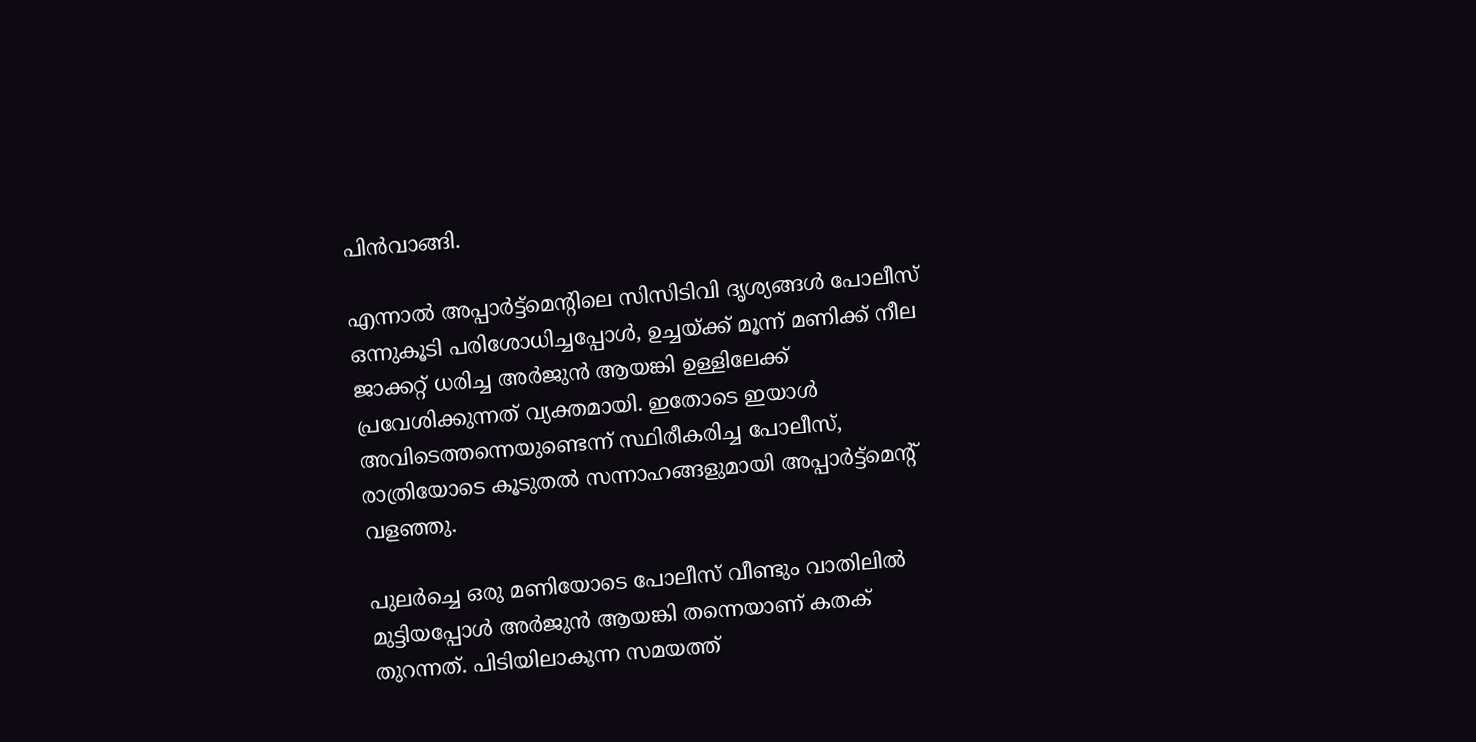പിൻവാങ്ങി.

എന്നാൽ അപ്പാർട്ട്‌മെന്റിലെ സിസിടിവി ദൃശ്യങ്ങൾ പോലീസ് ഒന്നുകൂടി പരിശോധിച്ചപ്പോൾ, ഉച്ചയ്ക്ക് മൂന്ന് മണിക്ക് നീല ജാക്കറ്റ് ധരിച്ച അർജുൻ ആയങ്കി ഉള്ളിലേക്ക് പ്രവേശിക്കുന്നത് വ്യക്തമായി. ഇതോടെ ഇയാൾ അവിടെത്തന്നെയുണ്ടെന്ന് സ്ഥിരീകരിച്ച പോലീസ്, രാത്രിയോടെ കൂടുതൽ സന്നാഹങ്ങളുമായി അപ്പാർട്ട്‌മെന്റ് വളഞ്ഞു.

പുലർച്ചെ ഒരു മണിയോടെ പോലീസ് വീണ്ടും വാതിലിൽ മുട്ടിയപ്പോൾ അർജുൻ ആയങ്കി തന്നെയാണ് കതക് തുറന്നത്. പിടിയിലാകുന്ന സമയത്ത്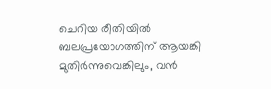ചെറിയ രീതിയിൽ ബലപ്രയോഗത്തിന് ആയങ്കി മുതിർന്നുവെങ്കിലും, വൻ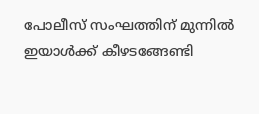പോലീസ് സംഘത്തിന് മുന്നിൽ ഇയാൾക്ക് കീഴടങ്ങേണ്ടി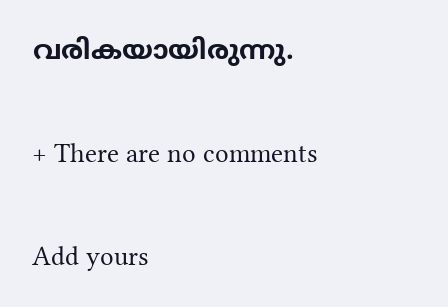വരികയായിരുന്നു.

+ There are no comments

Add yours